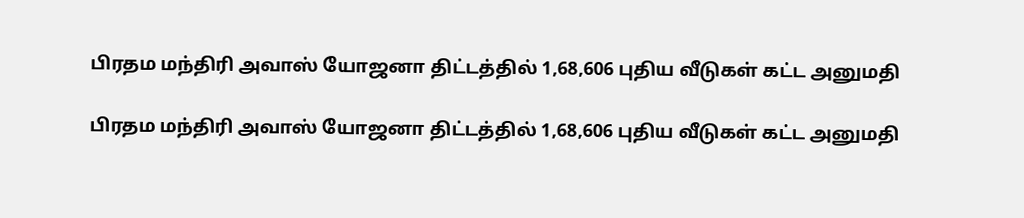பிரதம மந்திரி அவாஸ் யோஜனா திட்டத்தில் 1,68,606 புதிய வீடுகள் கட்ட அனுமதி

பிரதம மந்திரி அவாஸ் யோஜனா திட்டத்தில் 1,68,606 புதிய வீடுகள் கட்ட அனுமதி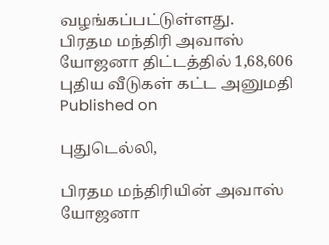வழங்கப்பட்டுள்ளது.
பிரதம மந்திரி அவாஸ் யோஜனா திட்டத்தில் 1,68,606 புதிய வீடுகள் கட்ட அனுமதி
Published on

புதுடெல்லி,

பிரதம மந்திரியின் அவாஸ் யோஜனா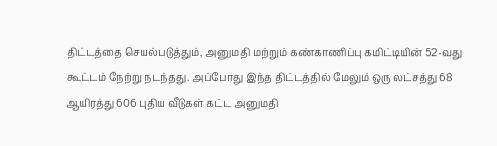திட்டத்தை செயல்படுத்தும், அனுமதி மற்றும் கண்காணிப்பு கமிட்டியின் 52-வது கூட்டம் நேற்று நடந்தது. அப்போது இந்த திட்டத்தில் மேலும் ஒரு லட்சத்து 68 ஆயிரத்து 606 புதிய வீடுகள் கட்ட அனுமதி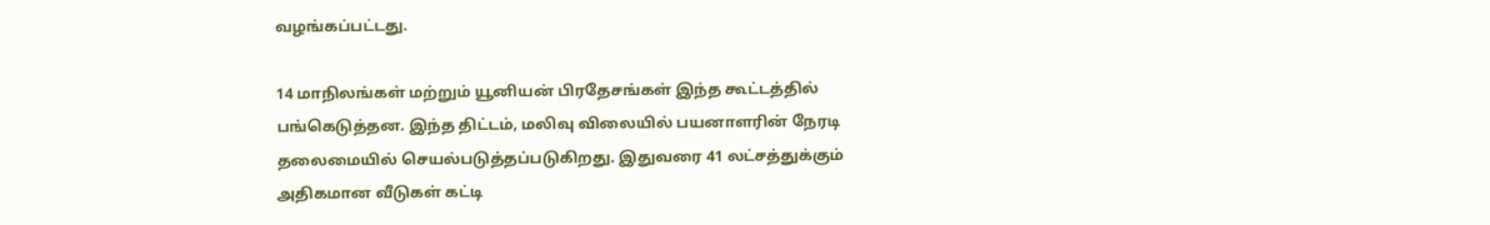வழங்கப்பட்டது.

14 மாநிலங்கள் மற்றும் யூனியன் பிரதேசங்கள் இந்த கூட்டத்தில் பங்கெடுத்தன. இந்த திட்டம், மலிவு விலையில் பயனாளரின் நேரடி தலைமையில் செயல்படுத்தப்படுகிறது. இதுவரை 41 லட்சத்துக்கும் அதிகமான வீடுகள் கட்டி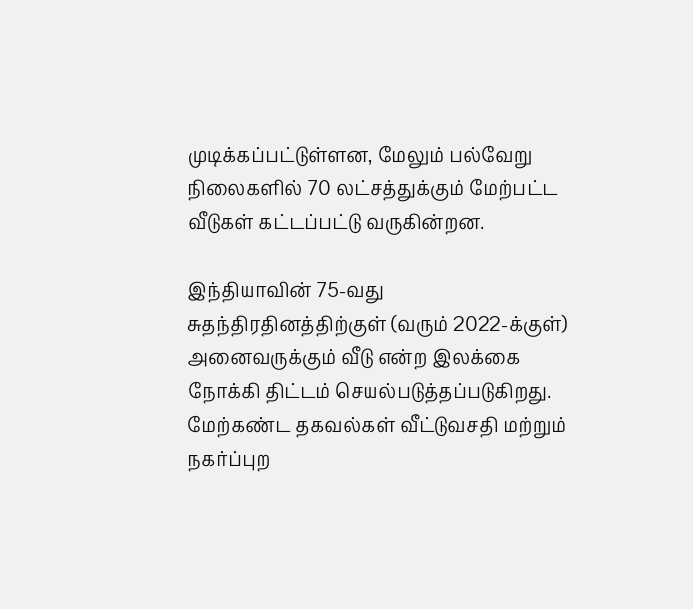முடிக்கப்பட்டுள்ளன, மேலும் பல்வேறு நிலைகளில் 70 லட்சத்துக்கும் மேற்பட்ட வீடுகள் கட்டப்பட்டு வருகின்றன.

இந்தியாவின் 75-வது சுதந்திரதினத்திற்குள் (வரும் 2022-க்குள்) அனைவருக்கும் வீடு என்ற இலக்கை நோக்கி திட்டம் செயல்படுத்தப்படுகிறது. மேற்கண்ட தகவல்கள் வீட்டுவசதி மற்றும் நகர்ப்புற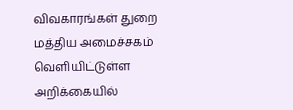விவகாரங்கள் துறை மத்திய அமைச்சகம் வெளியிட்டுள்ள அறிக்கையில்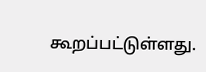கூறப்பட்டுள்ளது.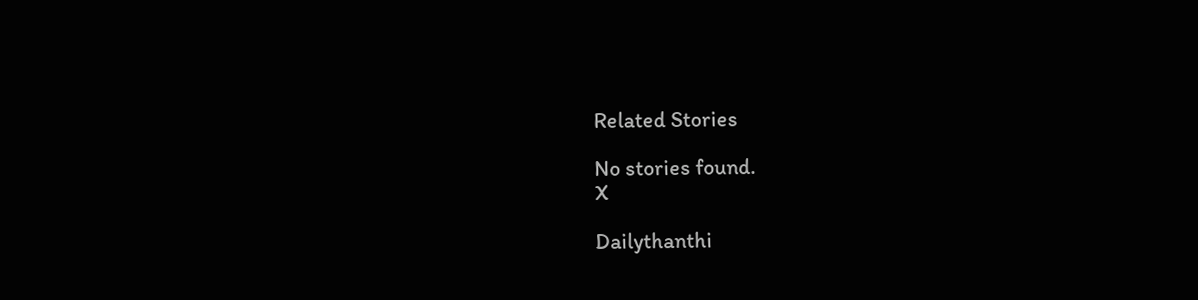Related Stories

No stories found.
X

Dailythanthi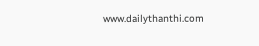www.dailythanthi.com